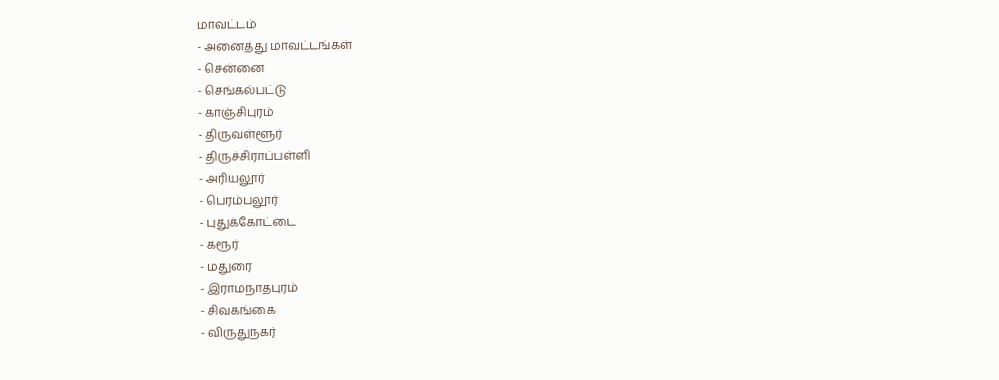மாவட்டம்
- அனைத்து மாவட்டங்கள்
- சென்னை
- செங்கல்பட்டு
- காஞ்சிபுரம்
- திருவள்ளூர்
- திருச்சிராப்பள்ளி
- அரியலூர்
- பெரம்பலூர்
- புதுக்கோட்டை
- கரூர்
- மதுரை
- இராமநாதபுரம்
- சிவகங்கை
- விருதுநகர்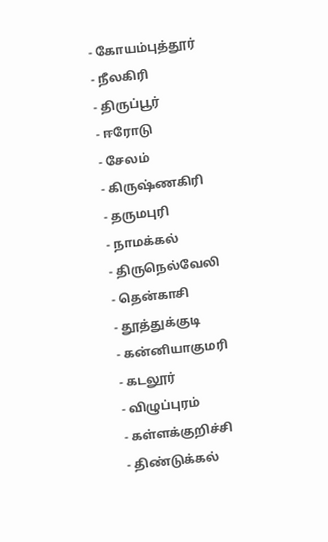- கோயம்புத்தூர்
- நீலகிரி
- திருப்பூர்
- ஈரோடு
- சேலம்
- கிருஷ்ணகிரி
- தருமபுரி
- நாமக்கல்
- திருநெல்வேலி
- தென்காசி
- தூத்துக்குடி
- கன்னியாகுமரி
- கடலூர்
- விழுப்புரம்
- கள்ளக்குறிச்சி
- திண்டுக்கல்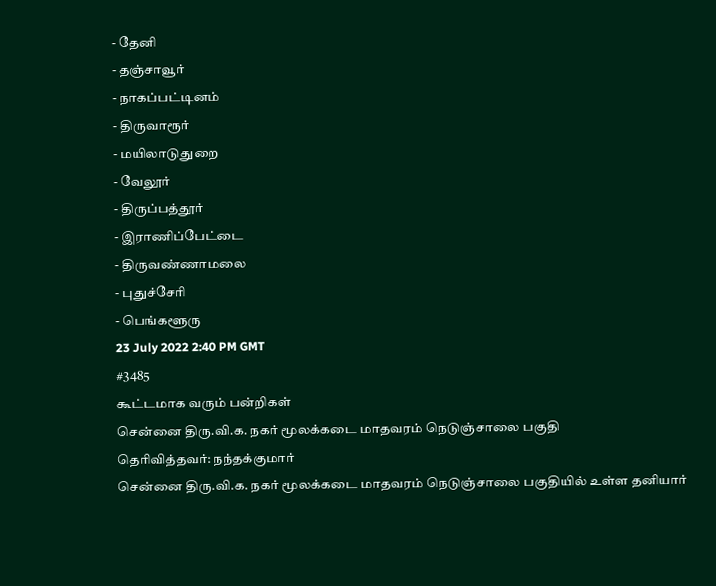- தேனி
- தஞ்சாவூர்
- நாகப்பட்டினம்
- திருவாரூர்
- மயிலாடுதுறை
- வேலூர்
- திருப்பத்தூர்
- இராணிப்பேட்டை
- திருவண்ணாமலை
- புதுச்சேரி
- பெங்களூரு
23 July 2022 2:40 PM GMT
#3485
கூட்டமாக வரும் பன்றிகள்
சென்னை திரு.வி.க. நகர் மூலக்கடை மாதவரம் நெடுஞ்சாலை பகுதி
தெரிவித்தவர்: நந்தக்குமார்
சென்னை திரு.வி.க. நகர் மூலக்கடை மாதவரம் நெடுஞ்சாலை பகுதியில் உள்ள தனியார்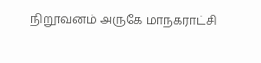நிறூவனம் அருகே மாநகராட்சி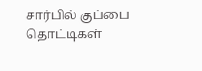சார்பில் குப்பை தொட்டிகள்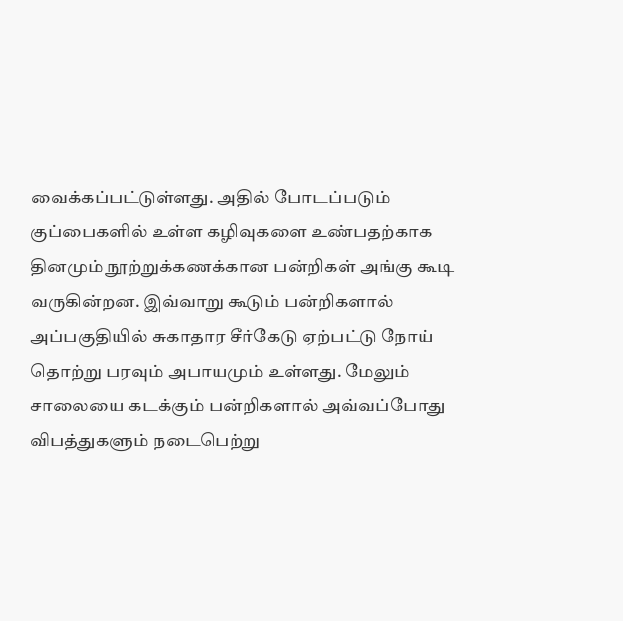வைக்கப்பட்டுள்ளது. அதில் போடப்படும் குப்பைகளில் உள்ள கழிவுகளை உண்பதற்காக தினமும் நூற்றுக்கணக்கான பன்றிகள் அங்கு கூடி வருகின்றன. இவ்வாறு கூடும் பன்றிகளால் அப்பகுதியில் சுகாதார சீர்கேடு ஏற்பட்டு நோய் தொற்று பரவும் அபாயமும் உள்ளது. மேலும் சாலையை கடக்கும் பன்றிகளால் அவ்வப்போது விபத்துகளும் நடைபெற்று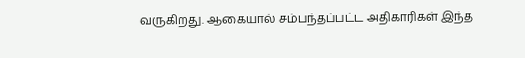வருகிறது. ஆகையால் சம்பந்தப்பட்ட அதிகாரிகள் இந்த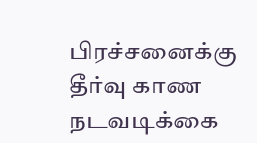பிரச்சனைக்கு தீர்வு காண நடவடிக்கை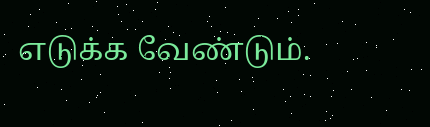எடுக்க வேண்டும்.